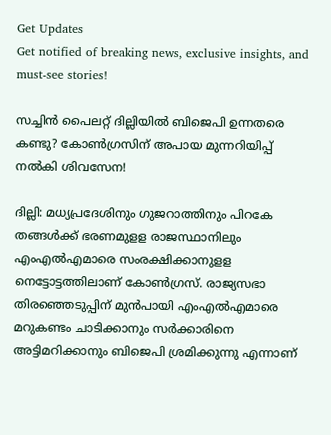Get Updates
Get notified of breaking news, exclusive insights, and must-see stories!

സച്ചിൻ പൈലറ്റ് ദില്ലിയിൽ ബിജെപി ഉന്നതരെ കണ്ടു? കോൺഗ്രസിന് അപായ മുന്നറിയിപ്പ് നൽകി ശിവസേന!

ദില്ലി: മധ്യപ്രദേശിനും ഗുജറാത്തിനും പിറകേ തങ്ങള്‍ക്ക് ഭരണമുളള രാജസ്ഥാനിലും എംഎല്‍എമാരെ സംരക്ഷിക്കാനുളള നെട്ടോട്ടത്തിലാണ് കോണ്‍ഗ്രസ്. രാജ്യസഭാ തിരഞ്ഞെടുപ്പിന് മുന്‍പായി എംഎല്‍എമാരെ മറുകണ്ടം ചാടിക്കാനും സര്‍ക്കാരിനെ അട്ടിമറിക്കാനും ബിജെപി ശ്രമിക്കുന്നു എന്നാണ്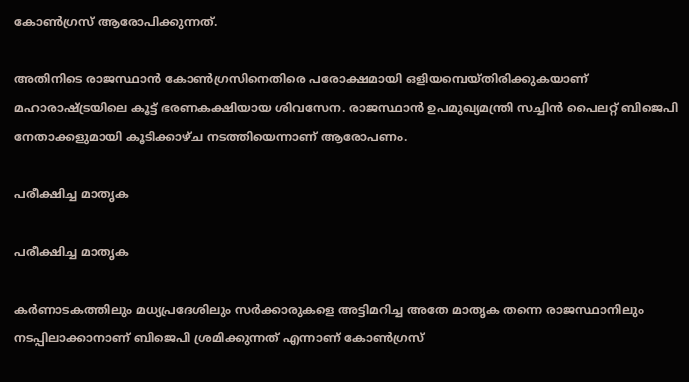കോണ്‍ഗ്രസ് ആരോപിക്കുന്നത്.

അതിനിടെ രാജസ്ഥാന്‍ കോണ്‍ഗ്രസിനെതിരെ പരോക്ഷമായി ഒളിയമ്പെയ്തിരിക്കുകയാണ് മഹാരാഷ്ട്രയിലെ കൂട്ട് ഭരണകക്ഷിയായ ശിവസേന. രാജസ്ഥാന്‍ ഉപമുഖ്യമന്ത്രി സച്ചിന്‍ പൈലറ്റ് ബിജെപി നേതാക്കളുമായി കൂടിക്കാഴ്ച നടത്തിയെന്നാണ് ആരോപണം.

പരീക്ഷിച്ച മാതൃക

പരീക്ഷിച്ച മാതൃക

കര്‍ണാടകത്തിലും മധ്യപ്രദേശിലും സര്‍ക്കാരുകളെ അട്ടിമറിച്ച അതേ മാതൃക തന്നെ രാജസ്ഥാനിലും നടപ്പിലാക്കാനാണ് ബിജെപി ശ്രമിക്കുന്നത് എന്നാണ് കോണ്‍ഗ്രസ്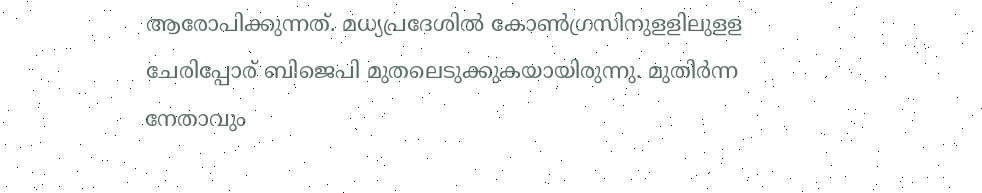ആരോപിക്കുന്നത്. മധ്യപ്രദേശില്‍ കോണ്‍ഗ്രസിനുളളിലുളള ചേരിപ്പോര് ബിജെപി മുതലെടുക്കുകയായിരുന്നു. മുതിര്‍ന്ന നേതാവും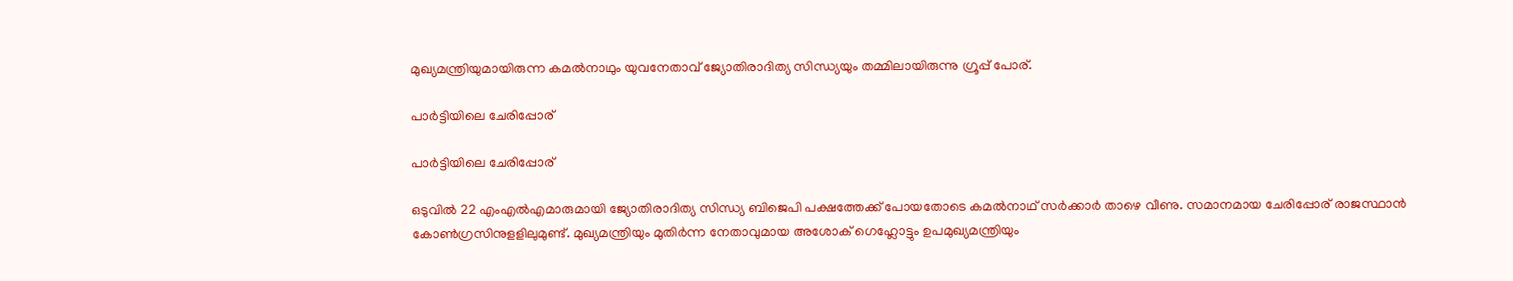മുഖ്യമന്ത്രിയുമായിരുന്ന കമല്‍നാഥും യുവനേതാവ് ജ്യോതിരാദിത്യ സിന്ധ്യയും തമ്മിലായിരുന്നു ഗ്രൂപ്പ് പോര്.

പാർട്ടിയിലെ ചേരിപ്പോര്

പാർട്ടിയിലെ ചേരിപ്പോര്

ഒടുവില്‍ 22 എംഎല്‍എമാരുമായി ജ്യോതിരാദിത്യ സിന്ധ്യ ബിജെപി പക്ഷത്തേക്ക് പോയതോടെ കമല്‍നാഥ് സര്‍ക്കാര്‍ താഴെ വീണു. സമാനമായ ചേരിപ്പോര് രാജസ്ഥാന്‍ കോണ്‍ഗ്രസിനുളളിലുമുണ്ട്. മുഖ്യമന്ത്രിയും മുതിര്‍ന്ന നേതാവുമായ അശോക് ഗെഹ്ലോട്ടും ഉപമുഖ്യമന്ത്രിയും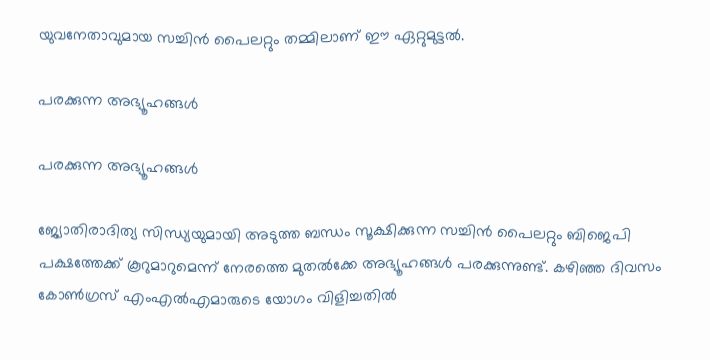യുവനേതാവുമായ സച്ചിന്‍ പൈലറ്റും തമ്മിലാണ് ഈ ഏറ്റുമുട്ടല്‍.

പരക്കുന്ന അഭ്യൂഹങ്ങൾ

പരക്കുന്ന അഭ്യൂഹങ്ങൾ

ജ്യോതിരാദിത്യ സിന്ധ്യയുമായി അടുത്ത ബന്ധം സൂക്ഷിക്കുന്ന സച്ചിന്‍ പൈലറ്റും ബിജെപി പക്ഷത്തേക്ക് കൂറുമാറുമെന്ന് നേരത്തെ മുതല്‍ക്കേ അഭ്യൂഹങ്ങള്‍ പരക്കുന്നുണ്ട്. കഴിഞ്ഞ ദിവസം കോണ്‍ഗ്രസ് എംഎല്‍എമാരുടെ യോഗം വിളിച്ചതില്‍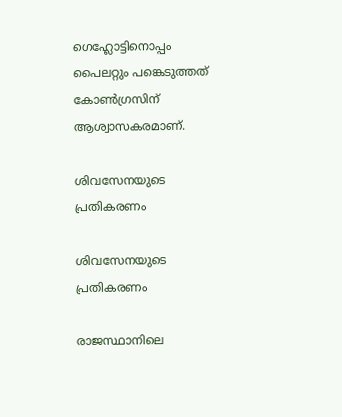ഗെഹ്ലോട്ടിനൊപ്പം പൈലറ്റും പങ്കെടുത്തത് കോണ്‍ഗ്രസിന് ആശ്വാസകരമാണ്.

ശിവസേനയുടെ പ്രതികരണം

ശിവസേനയുടെ പ്രതികരണം

രാജസ്ഥാനിലെ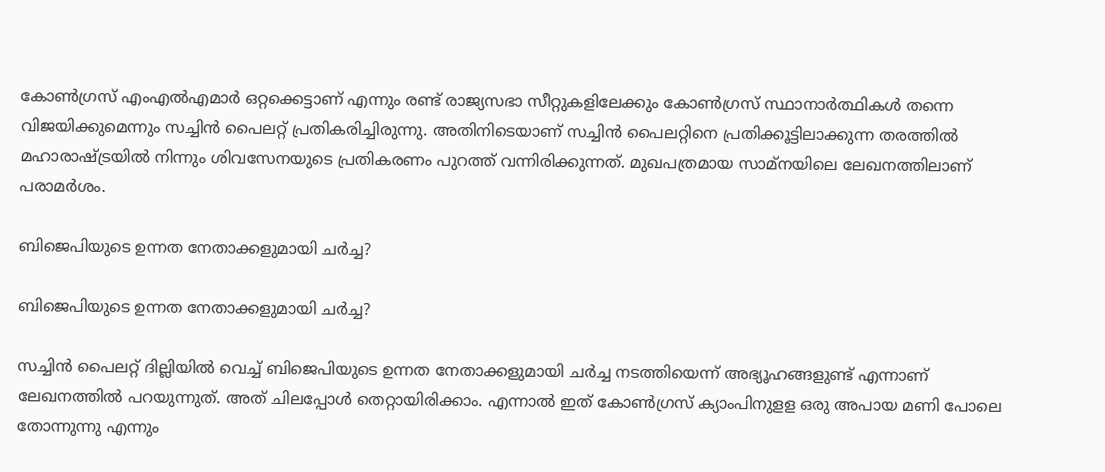കോണ്‍ഗ്രസ് എംഎല്‍എമാര്‍ ഒറ്റക്കെട്ടാണ് എന്നും രണ്ട് രാജ്യസഭാ സീറ്റുകളിലേക്കും കോണ്‍ഗ്രസ് സ്ഥാനാര്‍ത്ഥികള്‍ തന്നെ വിജയിക്കുമെന്നും സച്ചിന്‍ പൈലറ്റ് പ്രതികരിച്ചിരുന്നു. അതിനിടെയാണ് സച്ചിന്‍ പൈലറ്റിനെ പ്രതിക്കൂട്ടിലാക്കുന്ന തരത്തില്‍ മഹാരാഷ്ട്രയില്‍ നിന്നും ശിവസേനയുടെ പ്രതികരണം പുറത്ത് വന്നിരിക്കുന്നത്. മുഖപത്രമായ സാമ്‌നയിലെ ലേഖനത്തിലാണ് പരാമര്‍ശം.

ബിജെപിയുടെ ഉന്നത നേതാക്കളുമായി ചര്‍ച്ച?

ബിജെപിയുടെ ഉന്നത നേതാക്കളുമായി ചര്‍ച്ച?

സച്ചിന്‍ പൈലറ്റ് ദില്ലിയില്‍ വെച്ച് ബിജെപിയുടെ ഉന്നത നേതാക്കളുമായി ചര്‍ച്ച നടത്തിയെന്ന് അഭ്യൂഹങ്ങളുണ്ട് എന്നാണ് ലേഖനത്തില്‍ പറയുന്നുത്. അത് ചിലപ്പോള്‍ തെറ്റായിരിക്കാം. എന്നാല്‍ ഇത് കോണ്‍ഗ്രസ് ക്യാംപിനുളള ഒരു അപായ മണി പോലെ തോന്നുന്നു എന്നും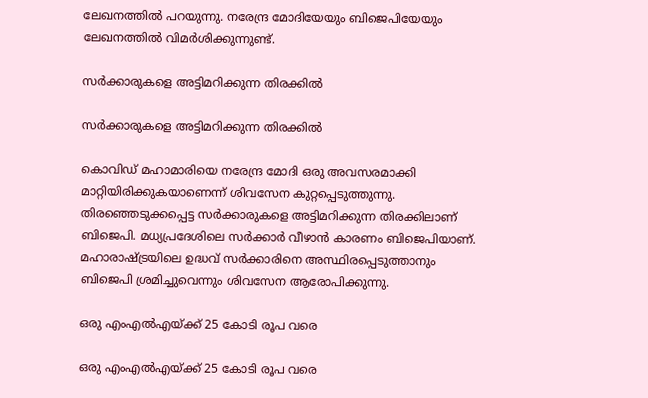ലേഖനത്തില്‍ പറയുന്നു. നരേന്ദ്ര മോദിയേയും ബിജെപിയേയും ലേഖനത്തില്‍ വിമര്‍ശിക്കുന്നുണ്ട്.

സര്‍ക്കാരുകളെ അട്ടിമറിക്കുന്ന തിരക്കിൽ

സര്‍ക്കാരുകളെ അട്ടിമറിക്കുന്ന തിരക്കിൽ

കൊവിഡ് മഹാമാരിയെ നരേന്ദ്ര മോദി ഒരു അവസരമാക്കി മാറ്റിയിരിക്കുകയാണെന്ന് ശിവസേന കുറ്റപ്പെടുത്തുന്നു. തിരഞ്ഞെടുക്കപ്പെട്ട സര്‍ക്കാരുകളെ അട്ടിമറിക്കുന്ന തിരക്കിലാണ് ബിജെപി. മധ്യപ്രദേശിലെ സര്‍ക്കാര്‍ വീഴാന്‍ കാരണം ബിജെപിയാണ്. മഹാരാഷ്ട്രയിലെ ഉദ്ധവ് സര്‍ക്കാരിനെ അസ്ഥിരപ്പെടുത്താനും ബിജെപി ശ്രമിച്ചുവെന്നും ശിവസേന ആരോപിക്കുന്നു.

ഒരു എംഎല്‍എയ്ക്ക് 25 കോടി രൂപ വരെ

ഒരു എംഎല്‍എയ്ക്ക് 25 കോടി രൂപ വരെ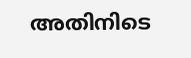അതിനിടെ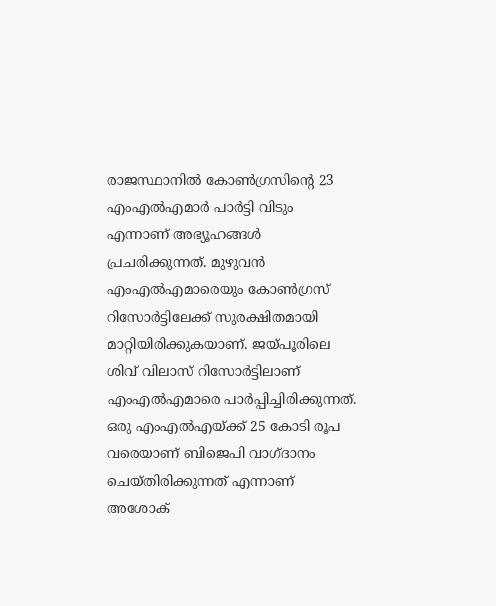രാജസ്ഥാനിൽ കോണ്‍ഗ്രസിന്റെ 23 എംഎല്‍എമാര്‍ പാര്‍ട്ടി വിടും എന്നാണ് അഭ്യൂഹങ്ങള്‍ പ്രചരിക്കുന്നത്. മുഴുവന്‍ എംഎല്‍എമാരെയും കോണ്‍ഗ്രസ് റിസോര്‍ട്ടിലേക്ക് സുരക്ഷിതമായി മാറ്റിയിരിക്കുകയാണ്. ജയ്പൂരിലെ ശിവ് വിലാസ് റിസോര്‍ട്ടിലാണ് എംഎല്‍എമാരെ പാര്‍പ്പിച്ചിരിക്കുന്നത്. ഒരു എംഎല്‍എയ്ക്ക് 25 കോടി രൂപ വരെയാണ് ബിജെപി വാഗ്ദാനം ചെയ്തിരിക്കുന്നത് എന്നാണ് അശോക്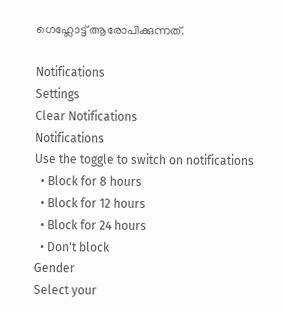ഗെഹ്ലോട്ട് ആരോപിക്കുന്നത്.

Notifications
Settings
Clear Notifications
Notifications
Use the toggle to switch on notifications
  • Block for 8 hours
  • Block for 12 hours
  • Block for 24 hours
  • Don't block
Gender
Select your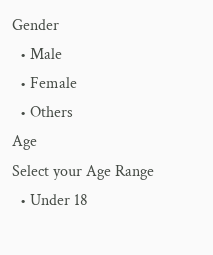Gender
  • Male
  • Female
  • Others
Age
Select your Age Range
  • Under 18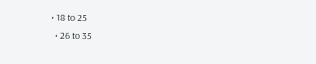• 18 to 25
  • 26 to 35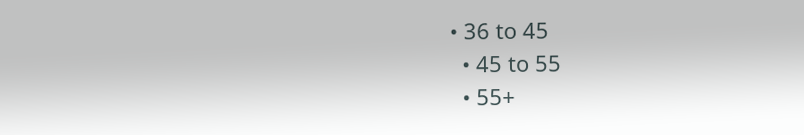• 36 to 45
  • 45 to 55
  • 55+